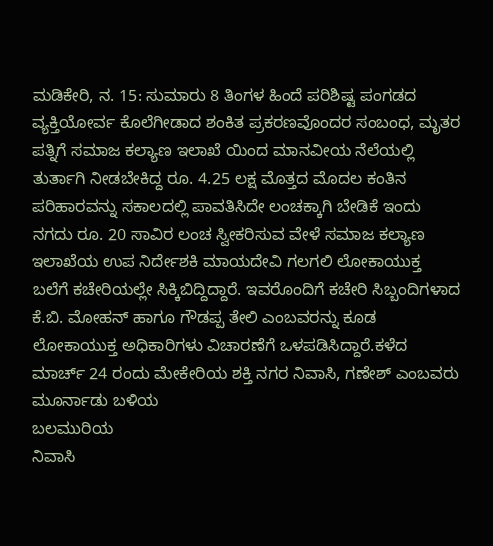ಮಡಿಕೇರಿ, ನ. 15: ಸುಮಾರು 8 ತಿಂಗಳ ಹಿಂದೆ ಪರಿಶಿಷ್ಟ ಪಂಗಡದ ವ್ಯಕ್ತಿಯೋರ್ವ ಕೊಲೆಗೀಡಾದ ಶಂಕಿತ ಪ್ರಕರಣವೊಂದರ ಸಂಬಂಧ, ಮೃತರ ಪತ್ನಿಗೆ ಸಮಾಜ ಕಲ್ಯಾಣ ಇಲಾಖೆ ಯಿಂದ ಮಾನವೀಯ ನೆಲೆಯಲ್ಲಿ ತುರ್ತಾಗಿ ನೀಡಬೇಕಿದ್ದ ರೂ. 4.25 ಲಕ್ಷ ಮೊತ್ತದ ಮೊದಲ ಕಂತಿನ ಪರಿಹಾರವನ್ನು ಸಕಾಲದಲ್ಲಿ ಪಾವತಿಸಿದೇ ಲಂಚಕ್ಕಾಗಿ ಬೇಡಿಕೆ ಇಂದು ನಗದು ರೂ. 20 ಸಾವಿರ ಲಂಚ ಸ್ವೀಕರಿಸುವ ವೇಳೆ ಸಮಾಜ ಕಲ್ಯಾಣ ಇಲಾಖೆಯ ಉಪ ನಿರ್ದೇಶಕಿ ಮಾಯದೇವಿ ಗಲಗಲಿ ಲೋಕಾಯುಕ್ತ ಬಲೆಗೆ ಕಚೇರಿಯಲ್ಲೇ ಸಿಕ್ಕಿಬಿದ್ದಿದ್ದಾರೆ. ಇವರೊಂದಿಗೆ ಕಚೇರಿ ಸಿಬ್ಬಂದಿಗಳಾದ ಕೆ.ಬಿ. ಮೋಹನ್ ಹಾಗೂ ಗೌಡಪ್ಪ ತೇಲಿ ಎಂಬವರನ್ನು ಕೂಡ ಲೋಕಾಯುಕ್ತ ಅಧಿಕಾರಿಗಳು ವಿಚಾರಣೆಗೆ ಒಳಪಡಿಸಿದ್ದಾರೆ.ಕಳೆದ ಮಾರ್ಚ್ 24 ರಂದು ಮೇಕೇರಿಯ ಶಕ್ತಿ ನಗರ ನಿವಾಸಿ, ಗಣೇಶ್ ಎಂಬವರು ಮೂರ್ನಾಡು ಬಳಿಯ
ಬಲಮುರಿಯ
ನಿವಾಸಿ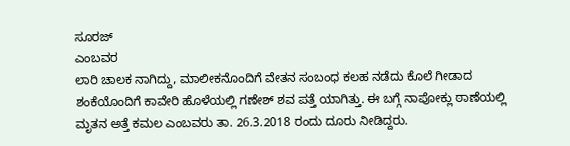ಸೂರಜ್
ಎಂಬವರ
ಲಾರಿ ಚಾಲಕ ನಾಗಿದ್ದು, ಮಾಲೀಕನೊಂದಿಗೆ ವೇತನ ಸಂಬಂಧ ಕಲಹ ನಡೆದು ಕೊಲೆ ಗೀಡಾದ ಶಂಕೆಯೊಂದಿಗೆ ಕಾವೇರಿ ಹೊಳೆಯಲ್ಲಿ ಗಣೇಶ್ ಶವ ಪತ್ತೆ ಯಾಗಿತ್ತು. ಈ ಬಗ್ಗೆ ನಾಪೋಕ್ಲು ಠಾಣೆಯಲ್ಲಿ ಮೃತನ ಅತ್ತೆ ಕಮಲ ಎಂಬವರು ತಾ. 26.3.2018 ರಂದು ದೂರು ನೀಡಿದ್ದರು.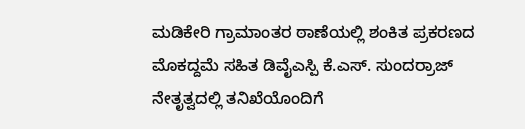ಮಡಿಕೇರಿ ಗ್ರಾಮಾಂತರ ಠಾಣೆಯಲ್ಲಿ ಶಂಕಿತ ಪ್ರಕರಣದ ಮೊಕದ್ದಮೆ ಸಹಿತ ಡಿವೈಎಸ್ಪಿ ಕೆ.ಎಸ್. ಸುಂದರ್ರಾಜ್ ನೇತೃತ್ವದಲ್ಲಿ ತನಿಖೆಯೊಂದಿಗೆ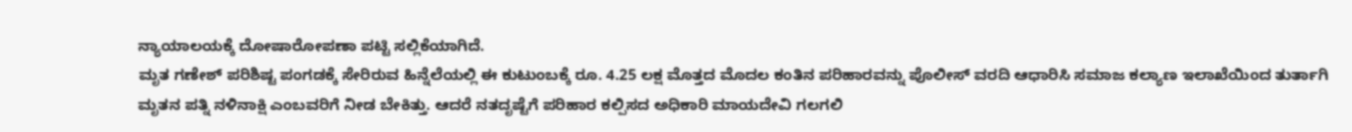ನ್ಯಾಯಾಲಯಕ್ಕೆ ದೋಷಾರೋಪಣಾ ಪಟ್ಟಿ ಸಲ್ಲಿಕೆಯಾಗಿದೆ.
ಮೃತ ಗಣೇಶ್ ಪರಿಶಿಷ್ಟ ಪಂಗಡಕ್ಕೆ ಸೇರಿರುವ ಹಿನ್ನೆಲೆಯಲ್ಲಿ ಈ ಕುಟುಂಬಕ್ಕೆ ರೂ. 4.25 ಲಕ್ಷ ಮೊತ್ತದ ಮೊದಲ ಕಂತಿನ ಪರಿಹಾರವನ್ನು ಪೊಲೀಸ್ ವರದಿ ಆಧಾರಿಸಿ ಸಮಾಜ ಕಲ್ಯಾಣ ಇಲಾಖೆಯಿಂದ ತುರ್ತಾಗಿ ಮೃತನ ಪತ್ನಿ ನಳಿನಾಕ್ಷಿ ಎಂಬವರಿಗೆ ನೀಡ ಬೇಕಿತ್ತು. ಆದರೆ ನತದೃಷ್ಟೆಗೆ ಪರಿಹಾರ ಕಲ್ಪಿಸದ ಅಧಿಕಾರಿ ಮಾಯದೇವಿ ಗಲಗಲಿ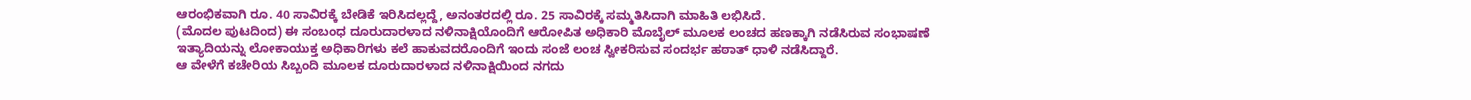ಆರಂಭಿಕವಾಗಿ ರೂ. 40 ಸಾವಿರಕ್ಕೆ ಬೇಡಿಕೆ ಇರಿಸಿದಲ್ಲದ್ದೆ, ಅನಂತರದಲ್ಲಿ ರೂ. 25 ಸಾವಿರಕ್ಕೆ ಸಮ್ಮತಿಸಿದಾಗಿ ಮಾಹಿತಿ ಲಭಿಸಿದೆ.
(ಮೊದಲ ಪುಟದಿಂದ) ಈ ಸಂಬಂಧ ದೂರುದಾರಳಾದ ನಳಿನಾಕ್ಷಿಯೊಂದಿಗೆ ಆರೋಪಿತ ಅಧಿಕಾರಿ ಮೊಬೈಲ್ ಮೂಲಕ ಲಂಚದ ಹಣಕ್ಕಾಗಿ ನಡೆಸಿರುವ ಸಂಭಾಷಣೆ ಇತ್ಯಾದಿಯನ್ನು ಲೋಕಾಯುಕ್ತ ಅಧಿಕಾರಿಗಳು ಕಲೆ ಹಾಕುವದರೊಂದಿಗೆ ಇಂದು ಸಂಜೆ ಲಂಚ ಸ್ವೀಕರಿಸುವ ಸಂದರ್ಭ ಹಠಾತ್ ಧಾಳಿ ನಡೆಸಿದ್ದಾರೆ.
ಆ ವೇಳೆಗೆ ಕಚೇರಿಯ ಸಿಬ್ಬಂದಿ ಮೂಲಕ ದೂರುದಾರಳಾದ ನಳಿನಾಕ್ಷಿಯಿಂದ ನಗದು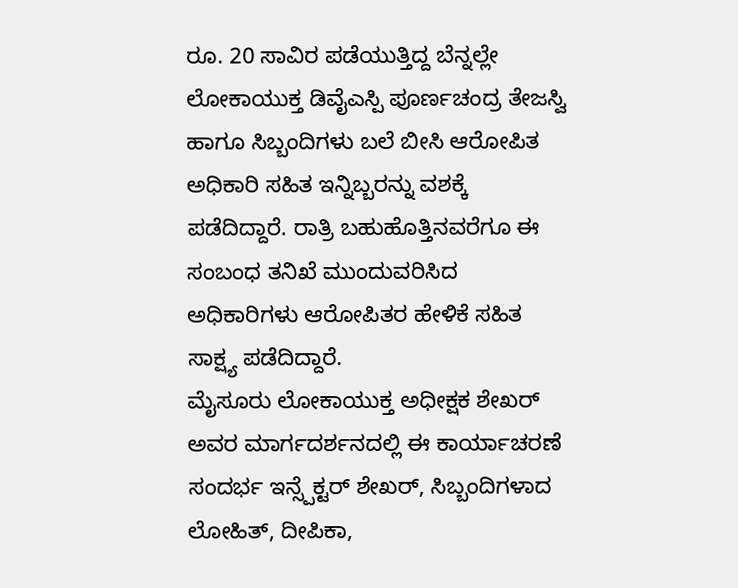ರೂ. 20 ಸಾವಿರ ಪಡೆಯುತ್ತಿದ್ದ ಬೆನ್ನಲ್ಲೇ ಲೋಕಾಯುಕ್ತ ಡಿವೈಎಸ್ಪಿ ಪೂರ್ಣಚಂದ್ರ ತೇಜಸ್ವಿ ಹಾಗೂ ಸಿಬ್ಬಂದಿಗಳು ಬಲೆ ಬೀಸಿ ಆರೋಪಿತ ಅಧಿಕಾರಿ ಸಹಿತ ಇನ್ನಿಬ್ಬರನ್ನು ವಶಕ್ಕೆ ಪಡೆದಿದ್ದಾರೆ. ರಾತ್ರಿ ಬಹುಹೊತ್ತಿನವರೆಗೂ ಈ ಸಂಬಂಧ ತನಿಖೆ ಮುಂದುವರಿಸಿದ ಅಧಿಕಾರಿಗಳು ಆರೋಪಿತರ ಹೇಳಿಕೆ ಸಹಿತ ಸಾಕ್ಷ್ಯ ಪಡೆದಿದ್ದಾರೆ.
ಮೈಸೂರು ಲೋಕಾಯುಕ್ತ ಅಧೀಕ್ಷಕ ಶೇಖರ್ ಅವರ ಮಾರ್ಗದರ್ಶನದಲ್ಲಿ ಈ ಕಾರ್ಯಾಚರಣೆ ಸಂದರ್ಭ ಇನ್ಸ್ಪೆಕ್ಟರ್ ಶೇಖರ್, ಸಿಬ್ಬಂದಿಗಳಾದ ಲೋಹಿತ್, ದೀಪಿಕಾ,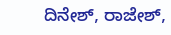ದಿನೇಶ್, ರಾಜೇಶ್,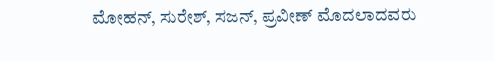ಮೋಹನ್, ಸುರೇಶ್, ಸಜನ್, ಪ್ರವೀಣ್ ಮೊದಲಾದವರು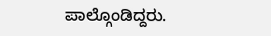ಪಾಲ್ಗೊಂಡಿದ್ದರು.